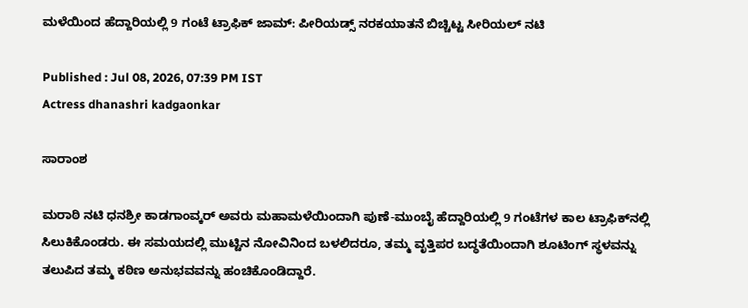ಮಳೆಯಿಂದ ಹೆದ್ದಾರಿಯಲ್ಲಿ 9 ಗಂಟೆ ಟ್ರಾಫಿಕ್ ಜಾಮ್: ಪೀರಿಯಡ್ಸ್‌ ನರಕಯಾತನೆ ಬಿಚ್ಚಿಟ್ಟ ಸೀರಿಯಲ್‌ ನಟಿ

Published : Jul 08, 2026, 07:39 PM IST
Actress dhanashri kadgaonkar

ಸಾರಾಂಶ

ಮರಾಠಿ ನಟಿ ಧನಶ್ರೀ ಕಾಡಗಾಂವ್ಕರ್ ಅವರು ಮಹಾಮಳೆಯಿಂದಾಗಿ ಪುಣೆ-ಮುಂಬೈ ಹೆದ್ದಾರಿಯಲ್ಲಿ 9 ಗಂಟೆಗಳ ಕಾಲ ಟ್ರಾಫಿಕ್‌ನಲ್ಲಿ ಸಿಲುಕಿಕೊಂಡರು. ಈ ಸಮಯದಲ್ಲಿ ಮುಟ್ಟಿನ ನೋವಿನಿಂದ ಬಳಲಿದರೂ, ತಮ್ಮ ವೃತ್ತಿಪರ ಬದ್ಧತೆಯಿಂದಾಗಿ ಶೂಟಿಂಗ್ ಸ್ಥಳವನ್ನು ತಲುಪಿದ ತಮ್ಮ ಕಠಿಣ ಅನುಭವವನ್ನು ಹಂಚಿಕೊಂಡಿದ್ದಾರೆ.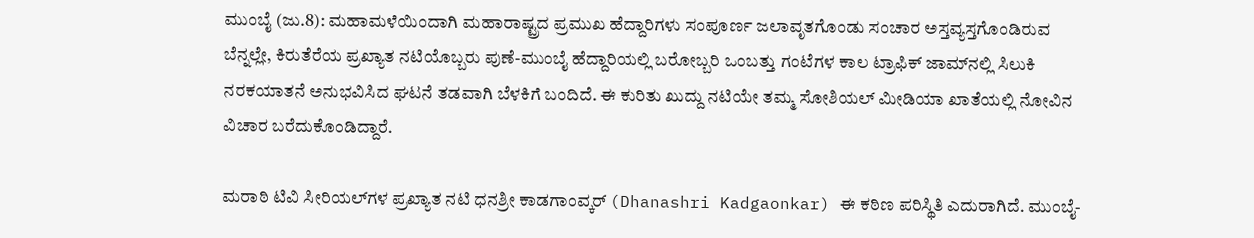ಮುಂಬೈ (ಜು.8): ಮಹಾಮಳೆಯಿಂದಾಗಿ ಮಹಾರಾಷ್ಟ್ರದ ಪ್ರಮುಖ ಹೆದ್ದಾರಿಗಳು ಸಂಪೂರ್ಣ ಜಲಾವೃತಗೊಂಡು ಸಂಚಾರ ಅಸ್ತವ್ಯಸ್ತಗೊಂಡಿರುವ ಬೆನ್ನಲ್ಲೇ, ಕಿರುತೆರೆಯ ಪ್ರಖ್ಯಾತ ನಟಿಯೊಬ್ಬರು ಪುಣೆ-ಮುಂಬೈ ಹೆದ್ದಾರಿಯಲ್ಲಿ ಬರೋಬ್ಬರಿ ಒಂಬತ್ತು ಗಂಟೆಗಳ ಕಾಲ ಟ್ರಾಫಿಕ್ ಜಾಮ್‌ನಲ್ಲಿ ಸಿಲುಕಿ ನರಕಯಾತನೆ ಅನುಭವಿಸಿದ ಘಟನೆ ತಡವಾಗಿ ಬೆಳಕಿಗೆ ಬಂದಿದೆ. ಈ ಕುರಿತು ಖುದ್ದು ನಟಿಯೇ ತಮ್ಮ ಸೋಶಿಯಲ್‌ ಮೀಡಿಯಾ ಖಾತೆಯಲ್ಲಿ ನೋವಿನ ವಿಚಾರ ಬರೆದುಕೊಂಡಿದ್ದಾರೆ.

ಮರಾಠಿ ಟಿವಿ ಸೀರಿಯಲ್‌ಗಳ ಪ್ರಖ್ಯಾತ ನಟಿ ಧನಶ್ರೀ ಕಾಡಗಾಂವ್ಕರ್ (Dhanashri Kadgaonkar) ಈ ಕಠಿಣ ಪರಿಸ್ಥಿತಿ ಎದುರಾಗಿದೆ. ಮುಂಬೈ-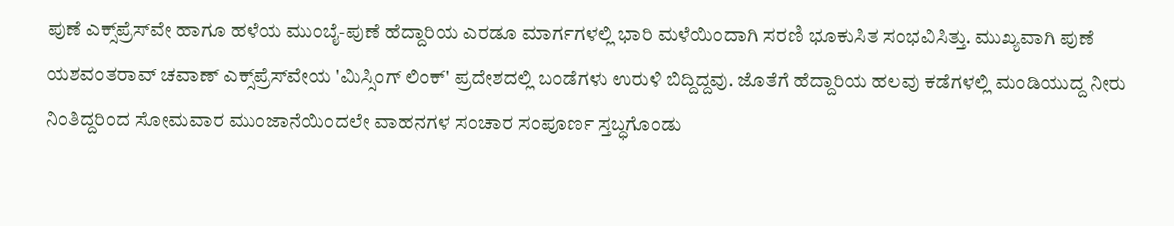ಪುಣೆ ಎಕ್ಸ್‌ಪ್ರೆಸ್‌ವೇ ಹಾಗೂ ಹಳೆಯ ಮುಂಬೈ-ಪುಣೆ ಹೆದ್ದಾರಿಯ ಎರಡೂ ಮಾರ್ಗಗಳಲ್ಲಿ ಭಾರಿ ಮಳೆಯಿಂದಾಗಿ ಸರಣಿ ಭೂಕುಸಿತ ಸಂಭವಿಸಿತ್ತು. ಮುಖ್ಯವಾಗಿ ಪುಣೆ ಯಶವಂತರಾವ್ ಚವಾಣ್ ಎಕ್ಸ್‌ಪ್ರೆಸ್‌ವೇಯ 'ಮಿಸ್ಸಿಂಗ್ ಲಿಂಕ್' ಪ್ರದೇಶದಲ್ಲಿ ಬಂಡೆಗಳು ಉರುಳಿ ಬಿದ್ದಿದ್ದವು. ಜೊತೆಗೆ ಹೆದ್ದಾರಿಯ ಹಲವು ಕಡೆಗಳಲ್ಲಿ ಮಂಡಿಯುದ್ದ ನೀರು ನಿಂತಿದ್ದರಿಂದ ಸೋಮವಾರ ಮುಂಜಾನೆಯಿಂದಲೇ ವಾಹನಗಳ ಸಂಚಾರ ಸಂಪೂರ್ಣ ಸ್ತಬ್ಧಗೊಂಡು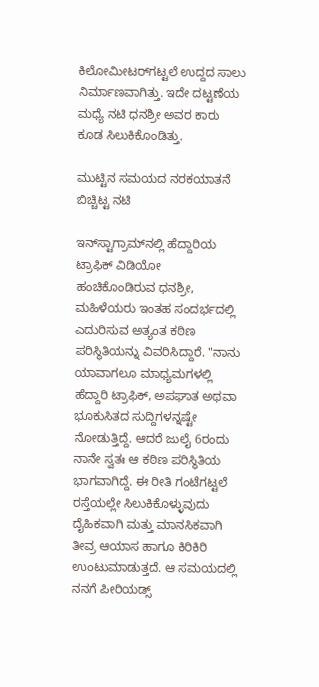ಕಿಲೋಮೀಟರ್‌ಗಟ್ಟಲೆ ಉದ್ದದ ಸಾಲು ನಿರ್ಮಾಣವಾಗಿತ್ತು. ಇದೇ ದಟ್ಟಣೆಯ ಮಧ್ಯೆ ನಟಿ ಧನಶ್ರೀ ಅವರ ಕಾರು ಕೂಡ ಸಿಲುಕಿಕೊಂಡಿತ್ತು.

ಮುಟ್ಟಿನ ಸಮಯದ ನರಕಯಾತನೆ ಬಿಚ್ಚಿಟ್ಟ ನಟಿ

ಇನ್‌ಸ್ಟಾಗ್ರಾಮ್‌ನಲ್ಲಿ ಹೆದ್ದಾರಿಯ ಟ್ರಾಫಿಕ್ ವಿಡಿಯೋ ಹಂಚಿಕೊಂಡಿರುವ ಧನಶ್ರೀ, ಮಹಿಳೆಯರು ಇಂತಹ ಸಂದರ್ಭದಲ್ಲಿ ಎದುರಿಸುವ ಅತ್ಯಂತ ಕಠಿಣ ಪರಿಸ್ಥಿತಿಯನ್ನು ವಿವರಿಸಿದ್ದಾರೆ. "ನಾನು ಯಾವಾಗಲೂ ಮಾಧ್ಯಮಗಳಲ್ಲಿ ಹೆದ್ದಾರಿ ಟ್ರಾಫಿಕ್, ಅಪಘಾತ ಅಥವಾ ಭೂಕುಸಿತದ ಸುದ್ದಿಗಳನ್ನಷ್ಟೇ ನೋಡುತ್ತಿದ್ದೆ. ಆದರೆ ಜುಲೈ 6ರಂದು ನಾನೇ ಸ್ವತಃ ಆ ಕಠಿಣ ಪರಿಸ್ಥಿತಿಯ ಭಾಗವಾಗಿದ್ದೆ. ಈ ರೀತಿ ಗಂಟೆಗಟ್ಟಲೆ ರಸ್ತೆಯಲ್ಲೇ ಸಿಲುಕಿಕೊಳ್ಳುವುದು ದೈಹಿಕವಾಗಿ ಮತ್ತು ಮಾನಸಿಕವಾಗಿ ತೀವ್ರ ಆಯಾಸ ಹಾಗೂ ಕಿರಿಕಿರಿ ಉಂಟುಮಾಡುತ್ತದೆ. ಆ ಸಮಯದಲ್ಲಿ ನನಗೆ ಪೀರಿಯಡ್ಸ್‌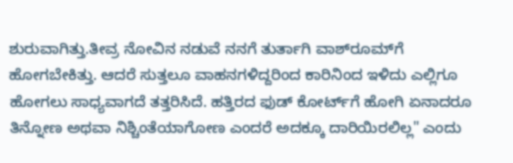ಶುರುವಾಗಿತ್ತು.ತೀವ್ರ ನೋವಿನ ನಡುವೆ ನನಗೆ ತುರ್ತಾಗಿ ವಾಶ್‌ರೂಮ್‌ಗೆ ಹೋಗಬೇಕಿತ್ತು. ಆದರೆ ಸುತ್ತಲೂ ವಾಹನಗಳಿದ್ದರಿಂದ ಕಾರಿನಿಂದ ಇಳಿದು ಎಲ್ಲಿಗೂ ಹೋಗಲು ಸಾಧ್ಯವಾಗದೆ ತತ್ತರಿಸಿದೆ. ಹತ್ತಿರದ ಫುಡ್ ಕೋರ್ಟ್‌ಗೆ ಹೋಗಿ ಏನಾದರೂ ತಿನ್ನೋಣ ಅಥವಾ ನಿಶ್ಚಿಂತೆಯಾಗೋಣ ಎಂದರೆ ಅದಕ್ಕೂ ದಾರಿಯಿರಲಿಲ್ಲ" ಎಂದು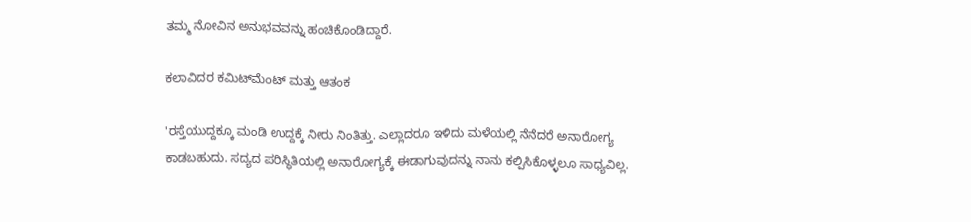ತಮ್ಮ ನೋವಿನ ಅನುಭವವನ್ನು ಹಂಚಿಕೊಂಡಿದ್ದಾರೆ.

ಕಲಾವಿದರ ಕಮಿಟ್‌ಮೆಂಟ್ ಮತ್ತು ಆತಂಕ

'ರಸ್ತೆಯುದ್ದಕ್ಕೂ ಮಂಡಿ ಉದ್ದಕ್ಕೆ ನೀರು ನಿಂತಿತ್ತು. ಎಲ್ಲಾದರೂ ಇಳಿದು ಮಳೆಯಲ್ಲಿ ನೆನೆದರೆ ಅನಾರೋಗ್ಯ ಕಾಡಬಹುದು. ಸದ್ಯದ ಪರಿಸ್ಥಿತಿಯಲ್ಲಿ ಅನಾರೋಗ್ಯಕ್ಕೆ ಈಡಾಗುವುದನ್ನು ನಾನು ಕಲ್ಪಿಸಿಕೊಳ್ಳಲೂ ಸಾಧ್ಯವಿಲ್ಲ.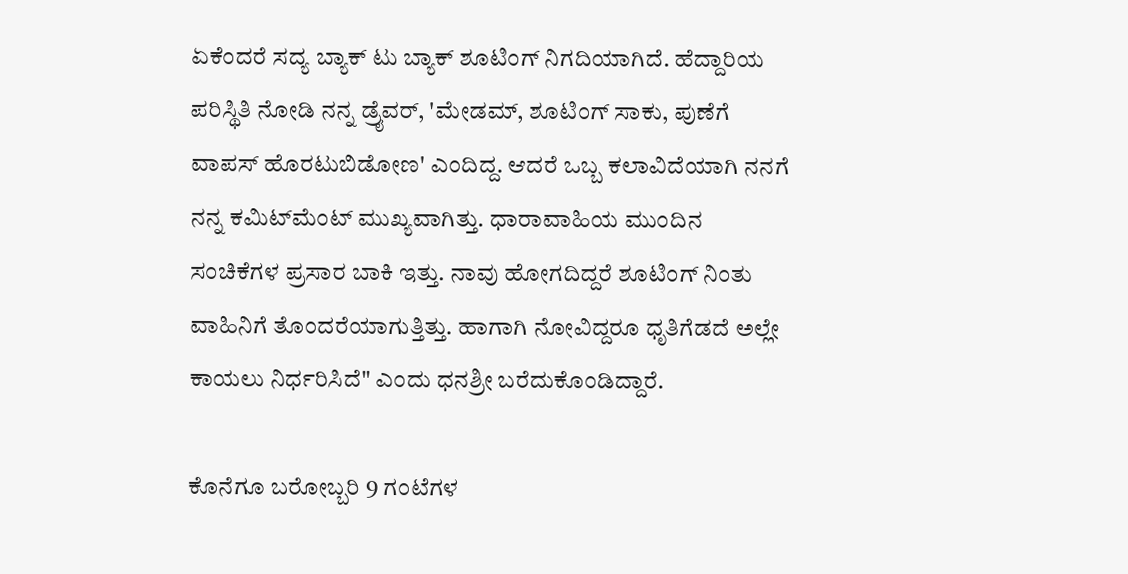ಏಕೆಂದರೆ ಸದ್ಯ ಬ್ಯಾಕ್ ಟು ಬ್ಯಾಕ್ ಶೂಟಿಂಗ್ ನಿಗದಿಯಾಗಿದೆ. ಹೆದ್ದಾರಿಯ ಪರಿಸ್ಥಿತಿ ನೋಡಿ ನನ್ನ ಡ್ರೈವರ್, 'ಮೇಡಮ್‌, ಶೂಟಿಂಗ್ ಸಾಕು, ಪುಣೆಗೆ ವಾಪಸ್ ಹೊರಟುಬಿಡೋಣ' ಎಂದಿದ್ದ. ಆದರೆ ಒಬ್ಬ ಕಲಾವಿದೆಯಾಗಿ ನನಗೆ ನನ್ನ ಕಮಿಟ್‌ಮೆಂಟ್ ಮುಖ್ಯವಾಗಿತ್ತು. ಧಾರಾವಾಹಿಯ ಮುಂದಿನ ಸಂಚಿಕೆಗಳ ಪ್ರಸಾರ ಬಾಕಿ ಇತ್ತು. ನಾವು ಹೋಗದಿದ್ದರೆ ಶೂಟಿಂಗ್ ನಿಂತು ವಾಹಿನಿಗೆ ತೊಂದರೆಯಾಗುತ್ತಿತ್ತು. ಹಾಗಾಗಿ ನೋವಿದ್ದರೂ ಧೃತಿಗೆಡದೆ ಅಲ್ಲೇ ಕಾಯಲು ನಿರ್ಧರಿಸಿದೆ" ಎಂದು ಧನಶ್ರೀ ಬರೆದುಕೊಂಡಿದ್ದಾರೆ.

ಕೊನೆಗೂ ಬರೋಬ್ಬರಿ 9 ಗಂಟೆಗಳ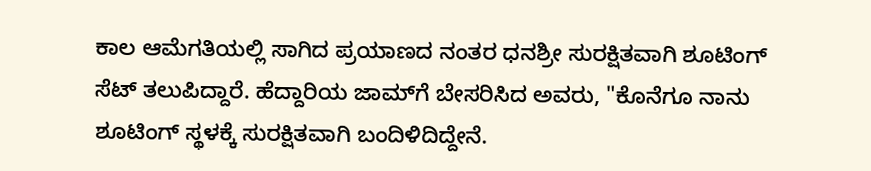ಕಾಲ ಆಮೆಗತಿಯಲ್ಲಿ ಸಾಗಿದ ಪ್ರಯಾಣದ ನಂತರ ಧನಶ್ರೀ ಸುರಕ್ಷಿತವಾಗಿ ಶೂಟಿಂಗ್ ಸೆಟ್ ತಲುಪಿದ್ದಾರೆ. ಹೆದ್ದಾರಿಯ ಜಾಮ್‌ಗೆ ಬೇಸರಿಸಿದ ಅವರು, "ಕೊನೆಗೂ ನಾನು ಶೂಟಿಂಗ್ ಸ್ಥಳಕ್ಕೆ ಸುರಕ್ಷಿತವಾಗಿ ಬಂದಿಳಿದಿದ್ದೇನೆ.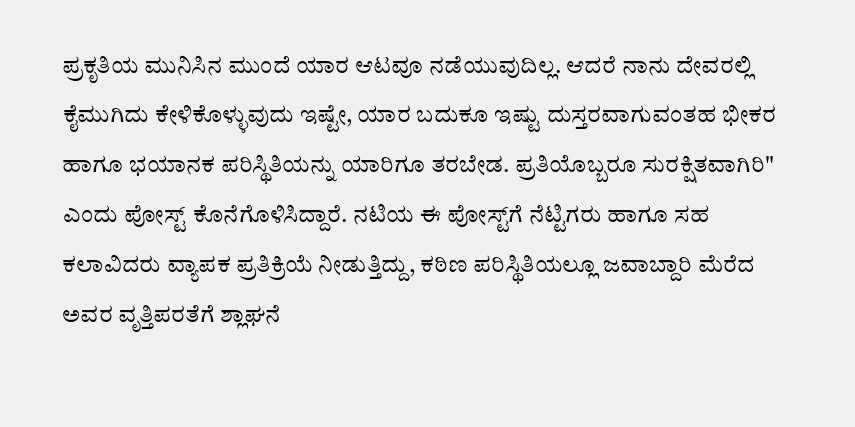ಪ್ರಕೃತಿಯ ಮುನಿಸಿನ ಮುಂದೆ ಯಾರ ಆಟವೂ ನಡೆಯುವುದಿಲ್ಲ. ಆದರೆ ನಾನು ದೇವರಲ್ಲಿ ಕೈಮುಗಿದು ಕೇಳಿಕೊಳ್ಳುವುದು ಇಷ್ಟೇ, ಯಾರ ಬದುಕೂ ಇಷ್ಟು ದುಸ್ತರವಾಗುವಂತಹ ಭೀಕರ ಹಾಗೂ ಭಯಾನಕ ಪರಿಸ್ಥಿತಿಯನ್ನು ಯಾರಿಗೂ ತರಬೇಡ. ಪ್ರತಿಯೊಬ್ಬರೂ ಸುರಕ್ಷಿತವಾಗಿರಿ" ಎಂದು ಪೋಸ್ಟ್ ಕೊನೆಗೊಳಿಸಿದ್ದಾರೆ. ನಟಿಯ ಈ ಪೋಸ್ಟ್‌ಗೆ ನೆಟ್ಟಿಗರು ಹಾಗೂ ಸಹ ಕಲಾವಿದರು ವ್ಯಾಪಕ ಪ್ರತಿಕ್ರಿಯೆ ನೀಡುತ್ತಿದ್ದು, ಕಠಿಣ ಪರಿಸ್ಥಿತಿಯಲ್ಲೂ ಜವಾಬ್ದಾರಿ ಮೆರೆದ ಅವರ ವೃತ್ತಿಪರತೆಗೆ ಶ್ಲಾಘನೆ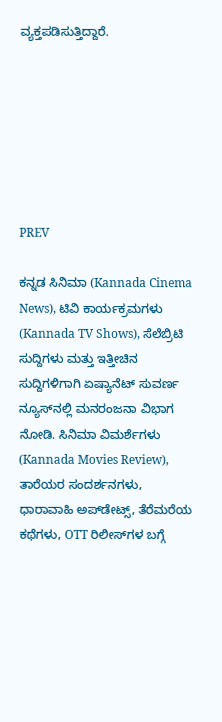ವ್ಯಕ್ತಪಡಿಸುತ್ತಿದ್ದಾರೆ.







PREV

ಕನ್ನಡ ಸಿನಿಮಾ (Kannada Cinema News), ಟಿವಿ ಕಾರ್ಯಕ್ರಮಗಳು (Kannada TV Shows), ಸೆಲೆಬ್ರಿಟಿ ಸುದ್ದಿಗಳು ಮತ್ತು ಇತ್ತೀಚಿನ ಸುದ್ದಿಗಳಿಗಾಗಿ ಏಷ್ಯಾನೆಟ್ ಸುವರ್ಣ ನ್ಯೂಸ್‌ನಲ್ಲಿ ಮನರಂಜನಾ ವಿಭಾಗ ನೋಡಿ. ಸಿನಿಮಾ ವಿಮರ್ಶೆಗಳು (Kannada Movies Review), ತಾರೆಯರ ಸಂದರ್ಶನಗಳು, ಧಾರಾವಾಹಿ ಅಪ್‌ಡೇಟ್ಸ್‌, ತೆರೆಮರೆಯ ಕಥೆಗಳು, OTT ರಿಲೀಸ್‌ಗಳ ಬಗ್ಗೆ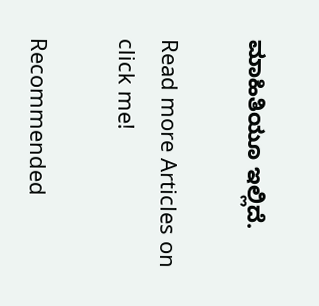ಮಾಹಿತಿಯೂ ಇಲ್ಲಿದೆ.

Read more Articles on
click me!

Recommended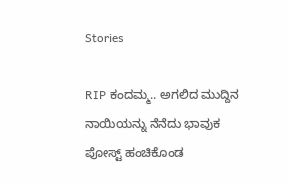Stories

RIP ಕಂದಮ್ಮ.. ಅಗಲಿದ ಮುದ್ದಿನ ನಾಯಿಯನ್ನು ನೆನೆದು ಭಾವುಕ ಪೋಸ್ಟ್ ಹಂಚಿಕೊಂಡ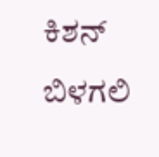ಕಿಶನ್ ಬಿಳಗಲಿ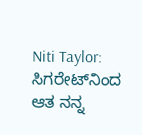Niti Taylor: ಸಿಗರೇಟ್‌ನಿಂದ ಆತ ನನ್ನ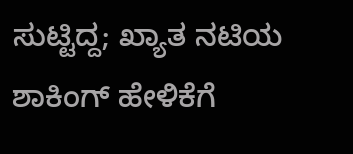ಸುಟ್ಟಿದ್ದ; ಖ್ಯಾತ ನಟಿಯ ಶಾಕಿಂಗ್ ಹೇಳಿಕೆಗೆ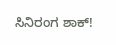ಸಿನಿರಂಗ ಶಾಕ್!